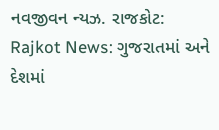નવજીવન ન્યઝ. રાજકોટ: Rajkot News: ગુજરાતમાં અને દેશમાં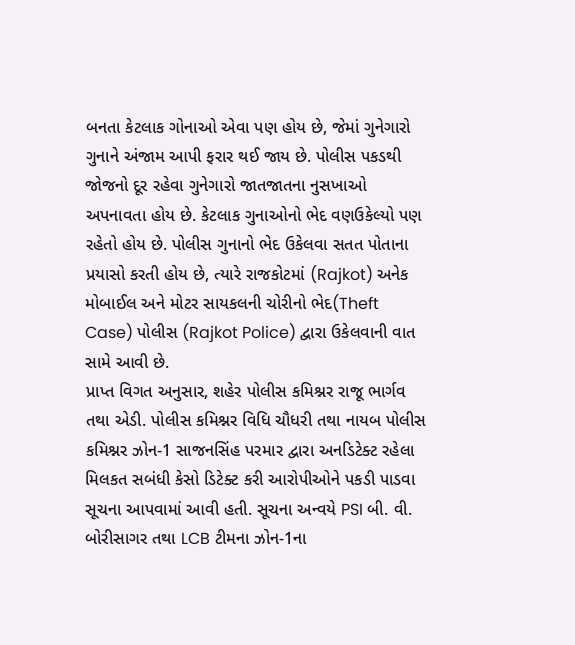બનતા કેટલાક ગોનાઓ એવા પણ હોય છે, જેમાં ગુનેગારો ગુનાને અંજામ આપી ફરાર થઈ જાય છે. પોલીસ પકડથી જોજનો દૂર રહેવા ગુનેગારો જાતજાતના નુસખાઓ અપનાવતા હોય છે. કેટલાક ગુનાઓનો ભેદ વણઉકેલ્યો પણ રહેતો હોય છે. પોલીસ ગુનાનો ભેદ ઉકેલવા સતત પોતાના પ્રયાસો કરતી હોય છે, ત્યારે રાજકોટમાં (Rajkot) અનેક મોબાઈલ અને મોટર સાયકલની ચોરીનો ભેદ(Theft Case) પોલીસ (Rajkot Police) દ્વારા ઉકેલવાની વાત સામે આવી છે.
પ્રાપ્ત વિગત અનુસાર, શહેર પોલીસ કમિશ્નર રાજૂ ભાર્ગવ તથા એડી. પોલીસ કમિશ્નર વિધિ ચૌધરી તથા નાયબ પોલીસ કમિશ્નર ઝોન-1 સાજનસિંહ પરમાર દ્વારા અનડિટેક્ટ રહેલા મિલકત સબંધી કેસો ડિટેક્ટ કરી આરોપીઓને પકડી પાડવા સૂચના આપવામાં આવી હતી. સૂચના અન્વયે PSI બી. વી. બોરીસાગર તથા LCB ટીમના ઝોન-1ના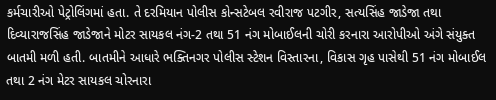કર્મચારીઓ પેટ્રોલિંગમાં હતા. તે દરમિયાન પોલીસ કોન્સટેબલ રવીરાજ પટગીર, સત્યસિંહ જાડેજા તથા દિવ્યારાજસિંહ જાડેજાને મોટર સાયકલ નંગ-2 તથા 51 નંગ મોબાઈલની ચોરી કરનારા આરોપીઓ અંગે સંયુક્ત બાતમી મળી હતી. બાતમીને આધારે ભક્તિનગર પોલીસ સ્ટેશન વિસ્તારના, વિકાસ ગૃહ પાસેથી 51 નંગ મોબાઈલ તથા 2 નંગ મેટર સાયકલ ચોરનારા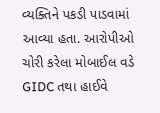વ્યક્તિને પકડી પાડવામાં આવ્યા હતા. આરોપીઓ ચોરી કરેલા મોબાઈલ વડે GIDC તથા હાઈવે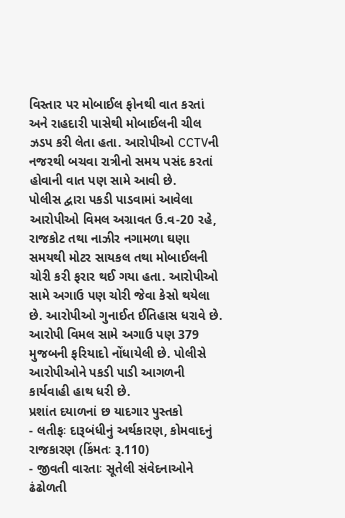વિસ્તાર પર મોબાઈલ ફોનથી વાત કરતાં અને રાહદારી પાસેથી મોબાઈલની ચીલ ઝડપ કરી લેતા હતા. આરોપીઓ CCTVની નજરથી બચવા રાત્રીનો સમય પસંદ કરતાં હોવાની વાત પણ સામે આવી છે.
પોલીસ દ્વારા પકડી પાડવામાં આવેલા આરોપીઓ વિમલ અગ્રાવત ઉ.વ-20 રહે, રાજકોટ તથા નાઝીર નગામળા ઘણા સમયથી મોટર સાયકલ તથા મોબાઈલની ચોરી કરી ફરાર થઈ ગયા હતા. આરોપીઓ સામે અગાઉ પણ ચોરી જેવા કેસો થયેલા છે. આરોપીઓ ગુનાઈત ઈતિહાસ ધરાવે છે. આરોપી વિમલ સામે અગાઉ પણ 379 મુજબની ફરિયાદો નોંધાયેલી છે. પોલીસે આરોપીઓને પકડી પાડી આગળની કાર્યવાહી હાથ ધરી છે.
પ્રશાંત દયાળનાં છ યાદગાર પુસ્તકો
- લતીફઃ દારૂબંધીનું અર્થકારણ, કોમવાદનું રાજકારણ (કિંમતઃ રૂ.110)
- જીવતી વારતાઃ સૂતેલી સંવેદનાઓને ઢંઢોળતી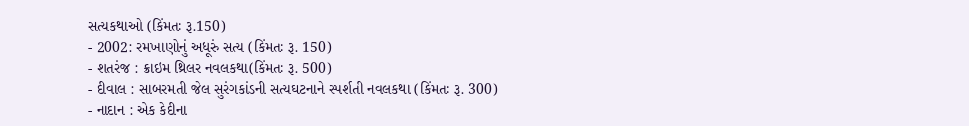સત્યકથાઓ (કિંમતઃ રૂ.150)
- 2002: રમખાણોનું અધૂરું સત્ય (કિંમતઃ રૂ. 150)
- શતરંજ : ક્રાઇમ થ્રિલર નવલકથા(કિંમતઃ રૂ. 500)
- દીવાલ : સાબરમતી જેલ સુરંગકાંડની સત્યઘટનાને સ્પર્શતી નવલકથા (કિંમતઃ રૂ. 300)
- નાદાન : એક કેદીના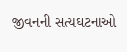જીવનની સત્યઘટનાઓ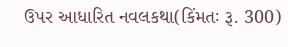ઉપર આધારિત નવલકથા(કિંમતઃ રૂ. 300)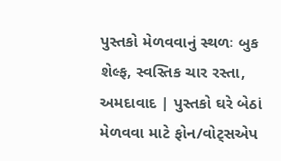પુસ્તકો મેળવવાનું સ્થળઃ બુક શેલ્ફ, સ્વસ્તિક ચાર રસ્તા, અમદાવાદ | પુસ્તકો ઘરે બેઠાં મેળવવા માટે ફોન/વોટ્સએપ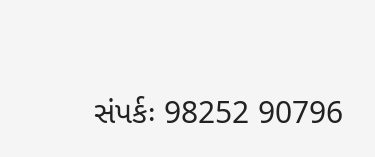સંપર્કઃ 98252 90796